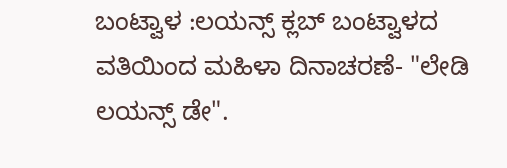ಬಂಟ್ವಾಳ :ಲಯನ್ಸ್ ಕ್ಲಬ್ ಬಂಟ್ವಾಳದ ವತಿಯಿಂದ ಮಹಿಳಾ ದಿನಾಚರಣೆ- "ಲೇಡಿ ಲಯನ್ಸ್ ಡೇ".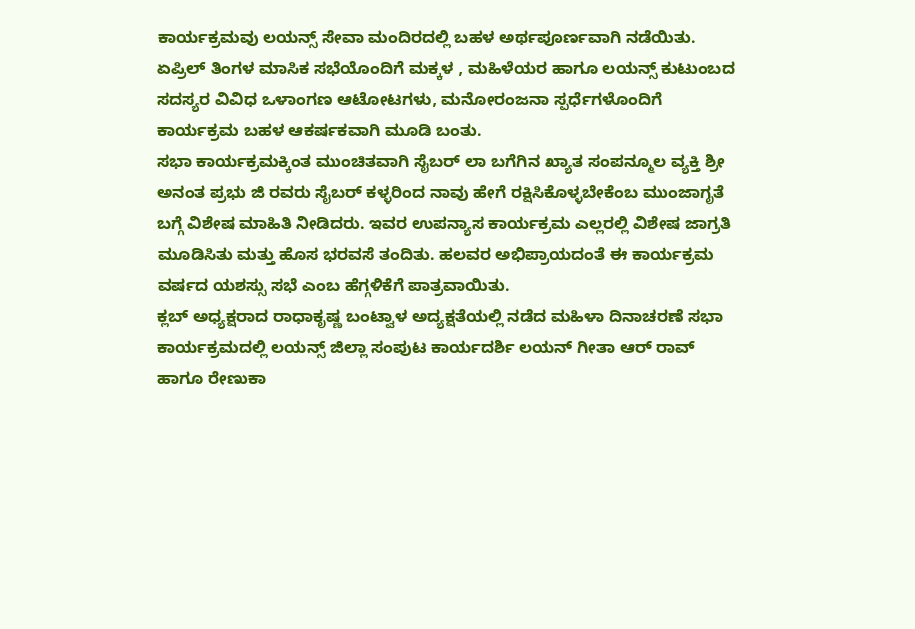ಕಾರ್ಯಕ್ರಮವು ಲಯನ್ಸ್ ಸೇವಾ ಮಂದಿರದಲ್ಲಿ ಬಹಳ ಅರ್ಥಪೂರ್ಣವಾಗಿ ನಡೆಯಿತು. ಏಪ್ರಿಲ್ ತಿಂಗಳ ಮಾಸಿಕ ಸಭೆಯೊಂದಿಗೆ ಮಕ್ಕಳ , ಮಹಿಳೆಯರ ಹಾಗೂ ಲಯನ್ಸ್ ಕುಟುಂಬದ ಸದಸ್ಯರ ವಿವಿಧ ಒಳಾಂಗಣ ಆಟೋಟಗಳು, ಮನೋರಂಜನಾ ಸ್ಪರ್ಧೆಗಳೊಂದಿಗೆ ಕಾರ್ಯಕ್ರಮ ಬಹಳ ಆಕರ್ಷಕವಾಗಿ ಮೂಡಿ ಬಂತು.
ಸಭಾ ಕಾರ್ಯಕ್ರಮಕ್ಕಿಂತ ಮುಂಚಿತವಾಗಿ ಸೈಬರ್ ಲಾ ಬಗೆಗಿನ ಖ್ಯಾತ ಸಂಪನ್ಮೂಲ ವ್ಯಕ್ತಿ ಶ್ರೀ ಅನಂತ ಪ್ರಭು ಜಿ ರವರು ಸೈಬರ್ ಕಳ್ಳರಿಂದ ನಾವು ಹೇಗೆ ರಕ್ಷಿಸಿಕೊಳ್ಳಬೇಕೆಂಬ ಮುಂಜಾಗೃತೆ ಬಗ್ಗೆ ವಿಶೇಷ ಮಾಹಿತಿ ನೀಡಿದರು. ಇವರ ಉಪನ್ಯಾಸ ಕಾರ್ಯಕ್ರಮ ಎಲ್ಲರಲ್ಲಿ ವಿಶೇಷ ಜಾಗ್ರತಿ ಮೂಡಿಸಿತು ಮತ್ತು ಹೊಸ ಭರವಸೆ ತಂದಿತು. ಹಲವರ ಅಭಿಪ್ರಾಯದಂತೆ ಈ ಕಾರ್ಯಕ್ರಮ ವರ್ಷದ ಯಶಸ್ಸು ಸಭೆ ಎಂಬ ಹೆಗ್ಗಳಿಕೆಗೆ ಪಾತ್ರವಾಯಿತು.
ಕ್ಲಬ್ ಅಧ್ಯಕ್ಷರಾದ ರಾಧಾಕೃಷ್ಣ ಬಂಟ್ವಾಳ ಅದ್ಯಕ್ಷತೆಯಲ್ಲಿ ನಡೆದ ಮಹಿಳಾ ದಿನಾಚರಣೆ ಸಭಾ ಕಾರ್ಯಕ್ರಮದಲ್ಲಿ ಲಯನ್ಸ್ ಜಿಲ್ಲಾ ಸಂಪುಟ ಕಾರ್ಯದರ್ಶಿ ಲಯನ್ ಗೀತಾ ಆರ್ ರಾವ್ ಹಾಗೂ ರೇಣುಕಾ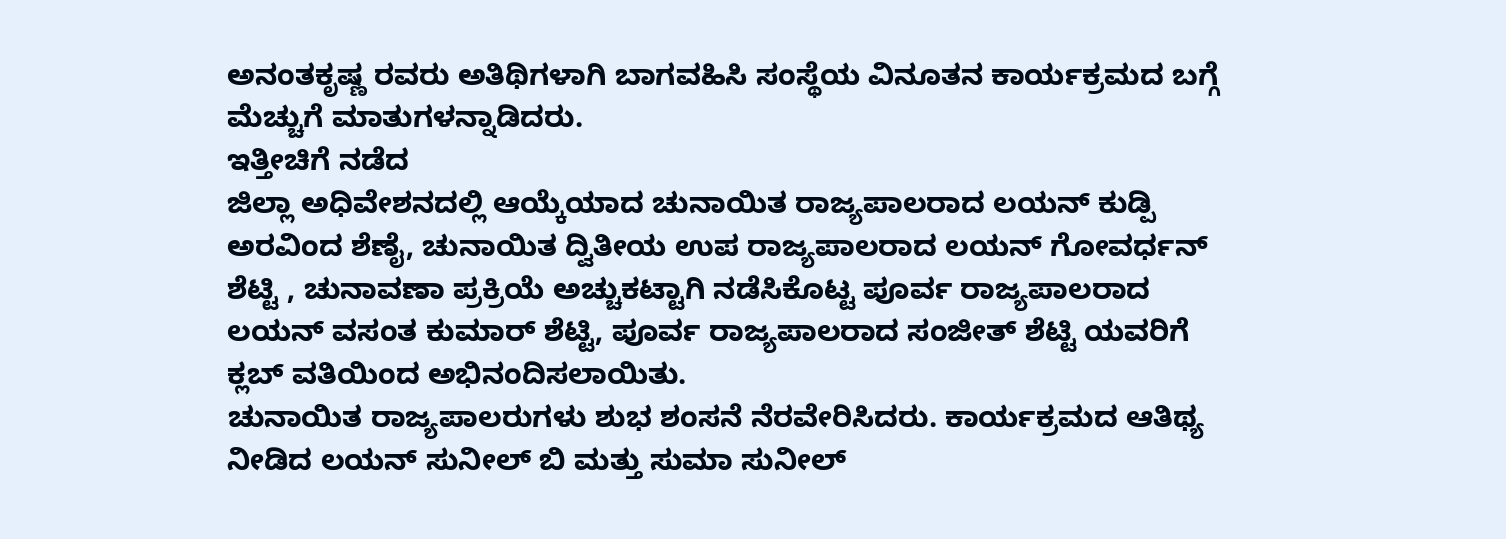ಅನಂತಕೃಷ್ಣ ರವರು ಅತಿಥಿಗಳಾಗಿ ಬಾಗವಹಿಸಿ ಸಂಸ್ಥೆಯ ವಿನೂತನ ಕಾರ್ಯಕ್ರಮದ ಬಗ್ಗೆ ಮೆಚ್ಚುಗೆ ಮಾತುಗಳನ್ನಾಡಿದರು.
ಇತ್ತೀಚಿಗೆ ನಡೆದ
ಜಿಲ್ಲಾ ಅಧಿವೇಶನದಲ್ಲಿ ಆಯ್ಕೆಯಾದ ಚುನಾಯಿತ ರಾಜ್ಯಪಾಲರಾದ ಲಯನ್ ಕುಡ್ಪಿ ಅರವಿಂದ ಶೆಣೈ, ಚುನಾಯಿತ ದ್ವಿತೀಯ ಉಪ ರಾಜ್ಯಪಾಲರಾದ ಲಯನ್ ಗೋವರ್ಧನ್ ಶೆಟ್ಟಿ , ಚುನಾವಣಾ ಪ್ರಕ್ರಿಯೆ ಅಚ್ಚುಕಟ್ಟಾಗಿ ನಡೆಸಿಕೊಟ್ಟ ಪೂರ್ವ ರಾಜ್ಯಪಾಲರಾದ ಲಯನ್ ವಸಂತ ಕುಮಾರ್ ಶೆಟ್ಟಿ, ಪೂರ್ವ ರಾಜ್ಯಪಾಲರಾದ ಸಂಜೀತ್ ಶೆಟ್ಟಿ ಯವರಿಗೆ ಕ್ಲಬ್ ವತಿಯಿಂದ ಅಭಿನಂದಿಸಲಾಯಿತು.
ಚುನಾಯಿತ ರಾಜ್ಯಪಾಲರುಗಳು ಶುಭ ಶಂಸನೆ ನೆರವೇರಿಸಿದರು. ಕಾರ್ಯಕ್ರಮದ ಆತಿಥ್ಯ ನೀಡಿದ ಲಯನ್ ಸುನೀಲ್ ಬಿ ಮತ್ತು ಸುಮಾ ಸುನೀಲ್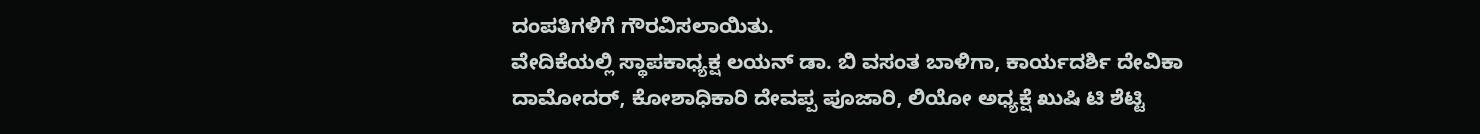ದಂಪತಿಗಳಿಗೆ ಗೌರವಿಸಲಾಯಿತು.
ವೇದಿಕೆಯಲ್ಲಿ ಸ್ಥಾಪಕಾಧ್ಯಕ್ಷ ಲಯನ್ ಡಾ. ಬಿ ವಸಂತ ಬಾಳಿಗಾ, ಕಾರ್ಯದರ್ಶಿ ದೇವಿಕಾ ದಾಮೋದರ್, ಕೋಶಾಧಿಕಾರಿ ದೇವಪ್ಪ ಪೂಜಾರಿ, ಲಿಯೋ ಅಧ್ಯಕ್ಷೆ ಖುಷಿ ಟಿ ಶೆಟ್ಟಿ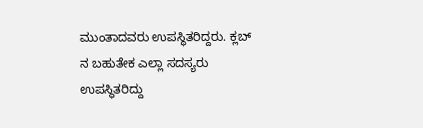ಮುಂತಾದವರು ಉಪಸ್ಥಿತರಿದ್ದರು. ಕ್ಲಬ್ ನ ಬಹುತೇಕ ಎಲ್ಲಾ ಸದಸ್ಯರು ಉಪಸ್ಥಿತರಿದ್ದು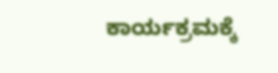ಕಾರ್ಯಕ್ರಮಕ್ಕೆ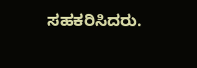ಸಹಕರಿಸಿದರು.